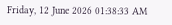Friday, 12 June 2026 01:38:33 AM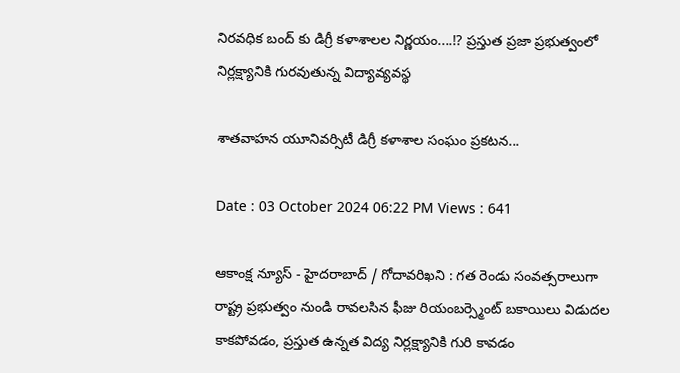నిరవధిక బంద్ కు డిగ్రీ కళాశాలల నిర్ణయం....⁉ ప్రస్తుత ప్రజా ప్రభుత్వంలో నిర్లక్ష్యానికి గురవుతున్న విద్యావ్యవస్థ

శాతవాహన యూనివర్సిటీ డిగ్రీ కళాశాల సంఘం ప్రకటన...

Date : 03 October 2024 06:22 PM Views : 641

ఆకాంక్ష న్యూస్ - హైదరాబాద్ / గోదావరిఖని : గత రెండు సంవత్సరాలుగా రాష్ట్ర ప్రభుత్వం నుండి రావలసిన ఫీజు రియంబర్స్మెంట్ బకాయిలు విడుదల కాకపోవడం, ప్రస్తుత ఉన్నత విద్య నిర్లక్ష్యానికి గురి కావడం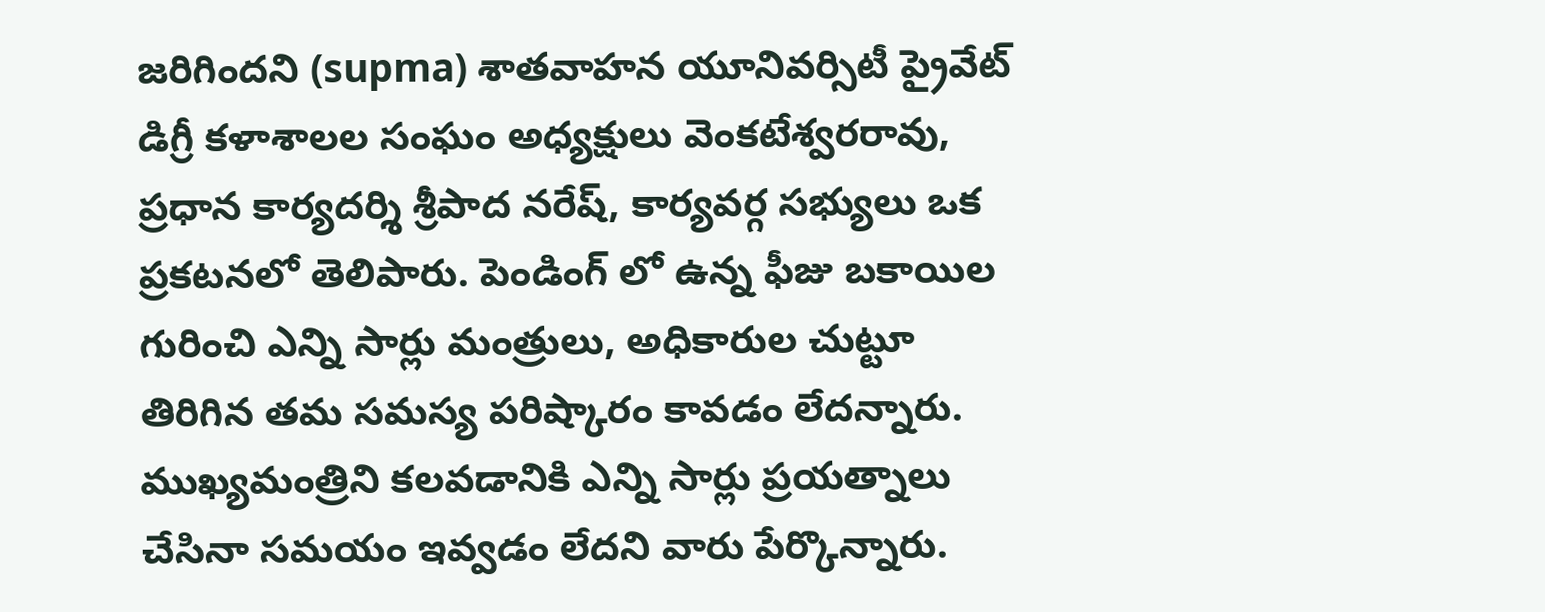జరిగిందని (supma) శాతవాహన యూనివర్సిటీ ప్రైవేట్ డిగ్రీ కళాశాలల సంఘం అధ్యక్షులు వెంకటేశ్వరరావు, ప్రధాన కార్యదర్శి శ్రీపాద నరేష్, కార్యవర్గ సభ్యులు ఒక ప్రకటనలో తెలిపారు. పెండింగ్ లో ఉన్న ఫీజు బకాయిల గురించి ఎన్ని సార్లు మంత్రులు, అధికారుల చుట్టూ తిరిగిన తమ సమస్య పరిష్కారం కావడం లేదన్నారు. ముఖ్యమంత్రిని కలవడానికి ఎన్ని సార్లు ప్రయత్నాలు చేసినా సమయం ఇవ్వడం లేదని వారు పేర్కొన్నారు.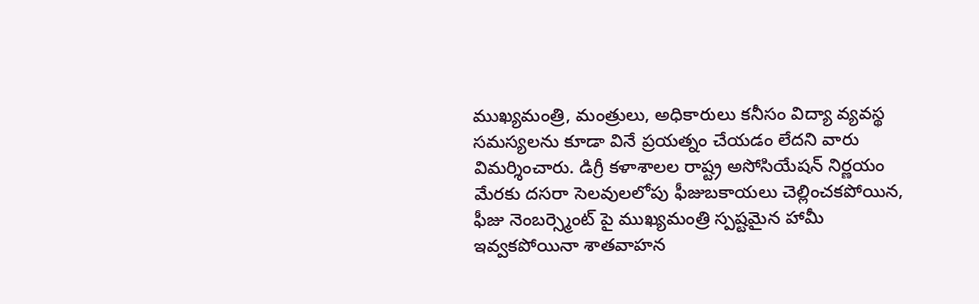ముఖ్యమంత్రి, మంత్రులు, అధికారులు కనీసం విద్యా వ్యవస్థ సమస్యలను కూడా వినే ప్రయత్నం చేయడం లేదని వారు విమర్శించారు. డిగ్రీ కళాశాలల రాష్ట్ర అసోసియేషన్ నిర్ణయం మేరకు దసరా సెలవులలోపు ఫీజుబకాయలు చెల్లించకపోయిన, ఫీజు నెంబర్స్మెంట్ పై ముఖ్యమంత్రి స్పష్టమైన హామీ ఇవ్వకపోయినా శాతవాహన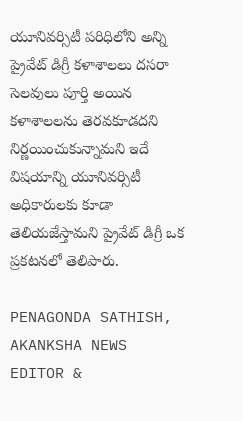యూనివర్సిటీ పరిధిలోని అన్ని ప్రైవేట్ డిగ్రీ కళాశాలలు దసరా సెలవులు పూర్తి అయిన కళాశాలలను తెరవకూడదని నిర్ణయించుకున్నామని ఇదే విషయాన్ని యూనివర్సిటీ అధికారులకు కూడా తెలియజేస్తామని ప్రైవేట్ డిగ్రీ ఒక ప్రకటనలో తెలిపారు.

PENAGONDA SATHISH, AKANKSHA NEWS EDITOR &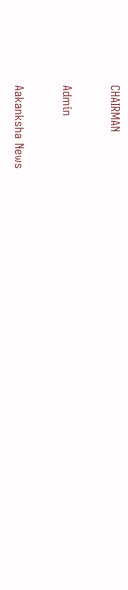CHAIRMAN

Admin

Aakanksha News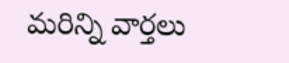మరిన్ని వార్తలు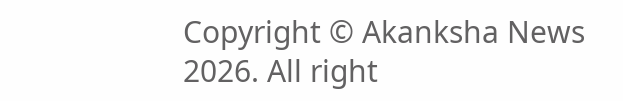Copyright © Akanksha News 2026. All right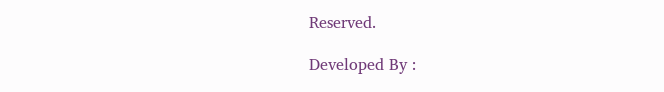Reserved.

Developed By :